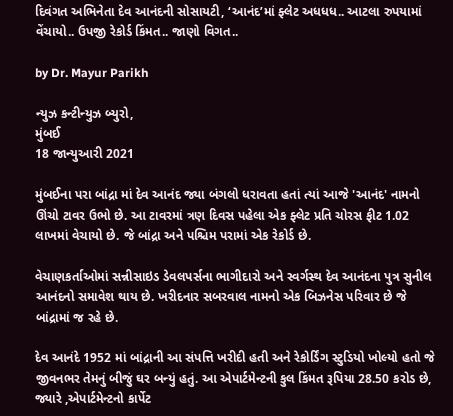દિવંગત અભિનેતા દેવ આનંદની સોસાયટી, ‘આનંદ’માં ફ્લેટ અધધધ.. આટલા રુપયામાં વેંચાયો.. ઉપજી રેકોર્ડ કિંમત.. જાણો વિગત..

by Dr. Mayur Parikh

ન્યુઝ કન્ટીન્યુઝ બ્યુરો,
મુંબઈ
18 જાન્યુઆરી 2021

મુંબઈના પરા બાંદ્રા માં દેવ આનંદ જ્યા બંગલો ધરાવતા હતાં ત્યાં આજે 'આનંદ' નામનો ઊંચો ટાવર ઉભો છે. આ ટાવરમાં ત્રણ દિવસ પહેલા એક ફ્લેટ પ્રતિ ચોરસ ફીટ 1.02 લાખમાં વેચાયો છે. જે બાંદ્રા અને પશ્ચિમ પરામાં એક રેકોર્ડ છે.

વેચાણકર્તાઓમાં સન્નીસાઇડ ડેવલપર્સના ભાગીદારો અને સ્વર્ગસ્થ દેવ આનંદના પુત્ર સુનીલ આનંદનો સમાવેશ થાય છે. ખરીદનાર સબરવાલ નામનો એક બિઝનેસ પરિવાર છે જે બાંદ્રામાં જ રહે છે.

દેવ આનંદે 1952 માં બાંદ્રાની આ સંપત્તિ ખરીદી હતી અને રેકોર્ડિંગ સ્ટુડિયો ખોલ્યો હતો જે જીવનભર તેમનું બીજું ઘર બન્યું હતું. આ એપાર્ટમેન્ટની કુલ કિંમત રૂપિયા 28.50 કરોડ છે, જ્યારે ,એપાર્ટમેન્ટનો કાર્પેટ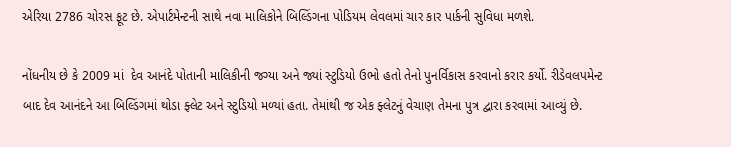એરિયા 2786 ચોરસ ફૂટ છે. એપાર્ટમેન્ટની સાથે નવા માલિકોને બિલ્ડિંગના પોડિયમ લેવલમાં ચાર કાર પાર્કની સુવિધા મળશે.

નોંધનીય છે કે 2009 માં  દેવ આનંદે પોતાની માલિકીની જગ્યા અને જ્યાં સ્ટુડિયો ઉભો હતો તેનો પુનર્વિકાસ કરવાનો કરાર કર્યો. રીડેવલપમેન્ટ બાદ દેવ આનંદને આ બિલ્ડિંગમાં થોડા ફ્લેટ અને સ્ટુડિયો મળ્યાં હતા. તેમાંથી જ એક ફ્લેટનું વેચાણ તેમના પુત્ર દ્વારા કરવામાં આવ્યું છે.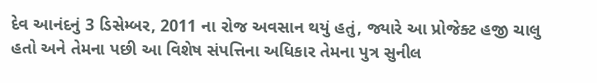દેવ આનંદનું 3 ડિસેમ્બર, 2011 ના રોજ અવસાન થયું હતું, જ્યારે આ પ્રોજેક્ટ હજી ચાલુ હતો અને તેમના પછી આ વિશેષ સંપત્તિના અધિકાર તેમના પુત્ર સુનીલ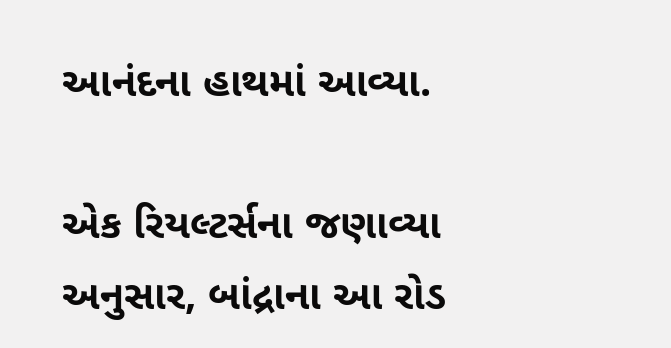આનંદના હાથમાં આવ્યા.

એક રિયલ્ટર્સના જણાવ્યા અનુસાર, બાંદ્રાના આ રોડ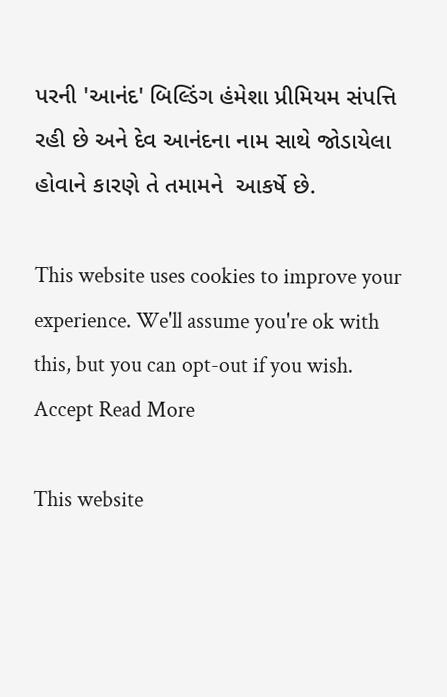પરની 'આનંદ' બિલ્ડિંગ હંમેશા પ્રીમિયમ સંપત્તિ રહી છે અને દેવ આનંદના નામ સાથે જોડાયેલા હોવાને કારણે તે તમામને  આકર્ષે છે.

This website uses cookies to improve your experience. We'll assume you're ok with this, but you can opt-out if you wish. Accept Read More

This website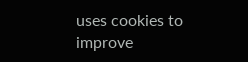uses cookies to improve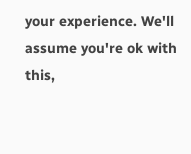your experience. We'll assume you're ok with this,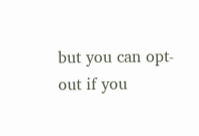but you can opt-out if you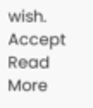wish. Accept Read More